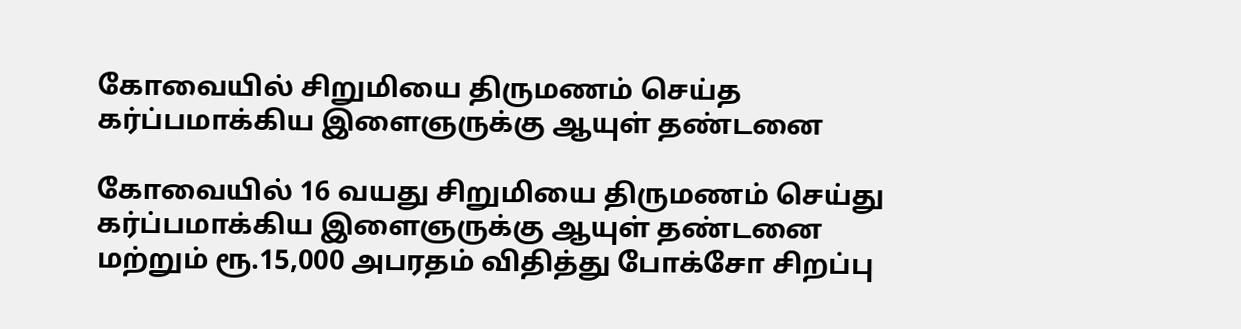கோவையில் சிறுமியை திருமணம் செய்த கர்ப்பமாக்கிய இளைஞருக்கு ஆயுள் தண்டனை

கோவையில் 16 வயது சிறுமியை திருமணம் செய்து கர்ப்பமாக்கிய இளைஞருக்கு ஆயுள் தண்டனை மற்றும் ரூ.15,000 அபரதம் விதித்து போக்சோ சிறப்பு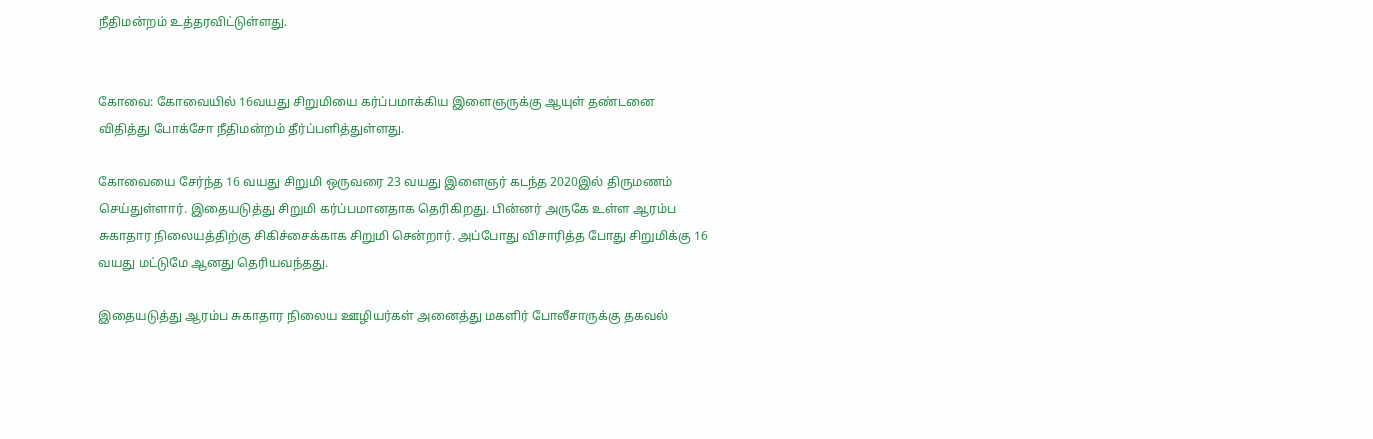நீதிமன்றம் உத்தரவிட்டுள்ளது.


கோவை: கோவையில் 16வயது சிறுமியை கர்ப்பமாக்கிய இளைஞருக்கு ஆயுள் தண்டனை விதித்து போக்சோ நீதிமன்றம் தீர்ப்பளித்துள்ளது.

கோவையை சேர்ந்த 16 வயது சிறுமி ஒருவரை 23 வயது இளைஞர் கடந்த 2020இல் திருமணம் செய்துள்ளார். இதையடுத்து சிறுமி கர்ப்பமானதாக தெரிகிறது. பின்னர் அருகே உள்ள ஆரம்ப சுகாதார நிலையத்திற்கு சிகிச்சைக்காக சிறுமி சென்றார். அப்போது விசாரித்த போது சிறுமிக்கு 16 வயது மட்டுமே ஆனது தெரியவந்தது.

இதையடுத்து ஆரம்ப சுகாதார நிலைய ஊழியர்கள் அனைத்து மகளிர் போலீசாருக்கு தகவல்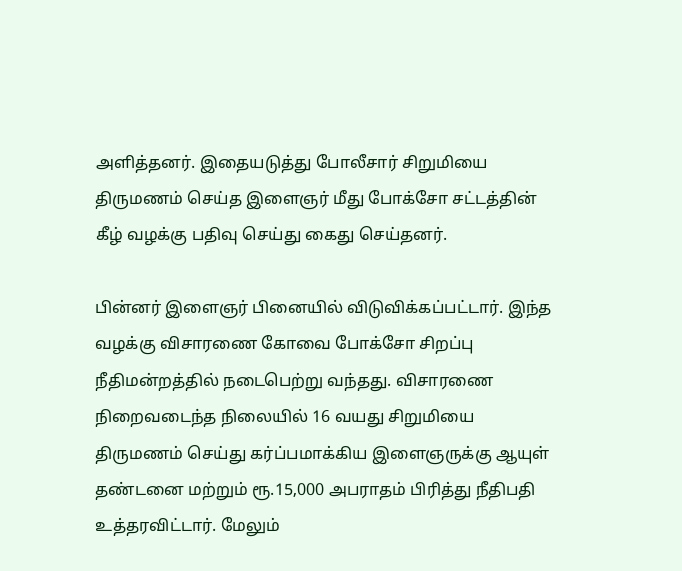அளித்தனர். இதையடுத்து போலீசார் சிறுமியை திருமணம் செய்த இளைஞர் மீது போக்சோ சட்டத்தின் கீழ் வழக்கு பதிவு செய்து கைது செய்தனர்.

பின்னர் இளைஞர் பினையில் விடுவிக்கப்பட்டார். இந்த வழக்கு விசாரணை கோவை போக்சோ சிறப்பு நீதிமன்றத்தில் நடைபெற்று வந்தது. விசாரணை நிறைவடைந்த நிலையில் 16 வயது சிறுமியை திருமணம் செய்து கர்ப்பமாக்கிய இளைஞருக்கு ஆயுள் தண்டனை மற்றும் ரூ.15,000 அபராதம் பிரித்து நீதிபதி உத்தரவிட்டார். மேலும்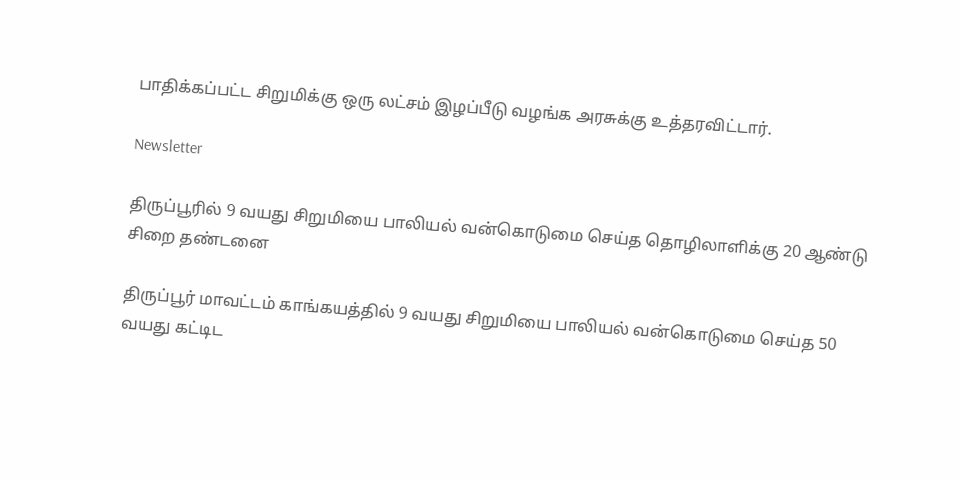பாதிக்கப்பட்ட சிறுமிக்கு ஒரு லட்சம் இழப்பீடு வழங்க அரசுக்கு உத்தரவிட்டார்.

Newsletter

திருப்பூரில் 9 வயது சிறுமியை பாலியல் வன்கொடுமை செய்த தொழிலாளிக்கு 20 ஆண்டு சிறை தண்டனை

திருப்பூர் மாவட்டம் காங்கயத்தில் 9 வயது சிறுமியை பாலியல் வன்கொடுமை செய்த 50 வயது கட்டிட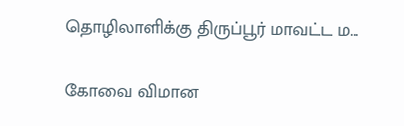தொழிலாளிக்கு திருப்பூர் மாவட்ட ம...

கோவை விமான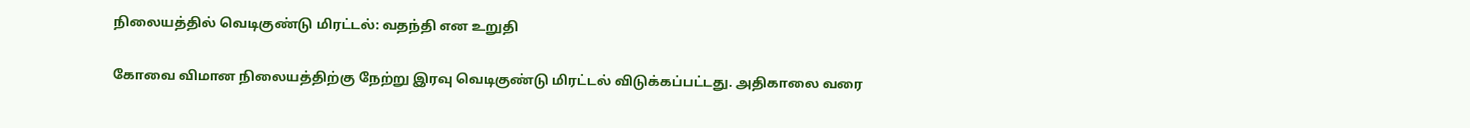நிலையத்தில் வெடிகுண்டு மிரட்டல்: வதந்தி என உறுதி

கோவை விமான நிலையத்திற்கு நேற்று இரவு வெடிகுண்டு மிரட்டல் விடுக்கப்பட்டது. அதிகாலை வரை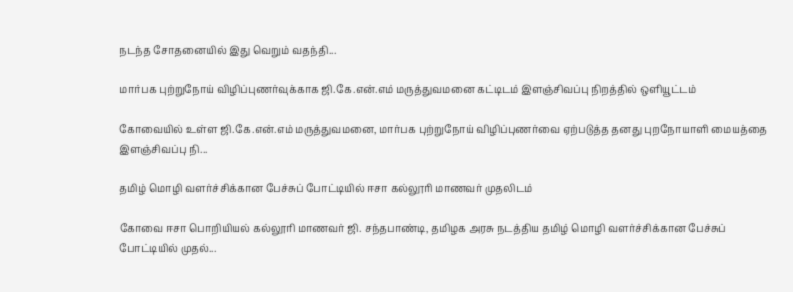நடந்த சோதனையில் இது வெறும் வதந்தி...

மார்பக புற்றுநோய் விழிப்புணர்வுக்காக ஜி.கே.என்.எம் மருத்துவமனை கட்டிடம் இளஞ்சிவப்பு நிறத்தில் ஒளியூட்டம்

கோவையில் உள்ள ஜி.கே.என்.எம் மருத்துவமனை, மார்பக புற்றுநோய் விழிப்புணர்வை ஏற்படுத்த தனது புறநோயாளி மையத்தை இளஞ்சிவப்பு நி...

தமிழ் மொழி வளர்ச்சிக்கான பேச்சுப் போட்டியில் ஈசா கல்லூரி மாணவர் முதலிடம்

கோவை ஈசா பொறியியல் கல்லூரி மாணவர் ஜி. சந்தபாண்டி, தமிழக அரசு நடத்திய தமிழ் மொழி வளர்ச்சிக்கான பேச்சுப் போட்டியில் முதல்...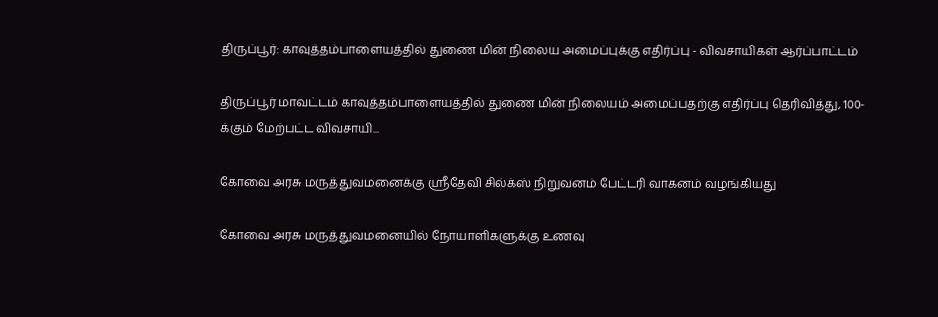திருப்பூர்: காவுத்தம்பாளையத்தில் துணை மின் நிலைய அமைப்புக்கு எதிர்ப்பு - விவசாயிகள் ஆர்ப்பாட்டம்

திருப்பூர் மாவட்டம் காவுத்தம்பாளையத்தில் துணை மின் நிலையம் அமைப்பதற்கு எதிர்ப்பு தெரிவித்து, 100-க்கும் மேற்பட்ட விவசாயி...

கோவை அரசு மருத்துவமனைக்கு ஸ்ரீதேவி சில்க்ஸ் நிறுவனம் பேட்டரி வாகனம் வழங்கியது

கோவை அரசு மருத்துவமனையில் நோயாளிகளுக்கு உணவு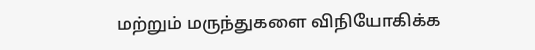மற்றும் மருந்துகளை விநியோகிக்க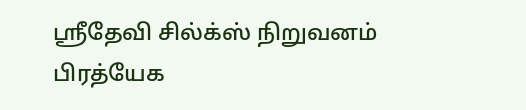ஸ்ரீதேவி சில்க்ஸ் நிறுவனம் பிரத்யேக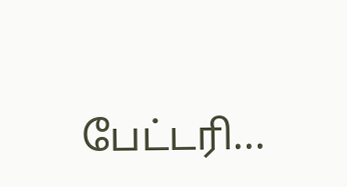பேட்டரி...